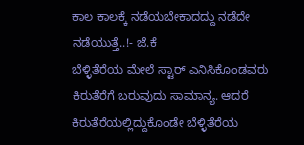ಕಾಲ ಕಾಲಕ್ಕೆ ನಡೆಯಬೇಕಾದದ್ದು ನಡೆದೇ ನಡೆಯುತ್ತೆ..!- ಜೆ.ಕೆ
ಬೆಳ್ಳಿತೆರೆಯ ಮೇಲೆ ಸ್ಟಾರ್ ಎನಿಸಿಕೊಂಡವರು ಕಿರುತೆರೆಗೆ ಬರುವುದು ಸಾಮಾನ್ಯ. ಆದರೆ ಕಿರುತೆರೆಯಲ್ಲಿದ್ದುಕೊಂಡೇ ಬೆಳ್ಳಿತೆರೆಯ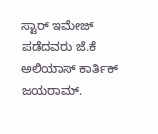ಸ್ಟಾರ್ ಇಮೇಜ್ ಪಡೆದವರು ಜೆ.ಕೆ ಅಲಿಯಾಸ್ ಕಾರ್ತಿಕ್ ಜಯರಾಮ್.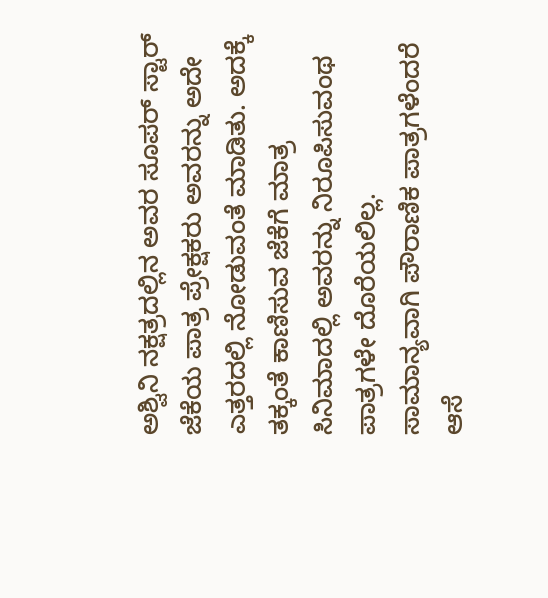ಅಶ್ವಿನಿ ನಕ್ಷತ್ರದಲ್ಲಿನ ಅವರ ಸೂಪರ್ ಸ್ಟಾರ್ ಜೆಕೆಯ ಪಾತ್ರ ಪ್ರೇಕ್ಷಕರು ಅವರನ್ನು ಅದೇ ಎತ್ತರದಲ್ಲಿ ನೋಡುವಂತೆ ಮಾಡಿತು. ಅದಕ್ಕೆ ತಕ್ಕಂತೆ ಕಾಣಿಸುವ ಜೆಕೆಗೆ ಮಾತ್ರ ಸಿನಿಮಾದಲ್ಲಿ ಅವರನ್ನು ನಿರೂಪಿಸುವಂಥ ಪಾತ್ರಗಳೇ ದೊರೆಯಲಿಲ್ಲ.
ಸಾಮಾನ್ಯವಾಗಿ ಪೌರಾಣಿಕ ಪಾತ್ರಗಳೆಂದರೆ ಆಸೆ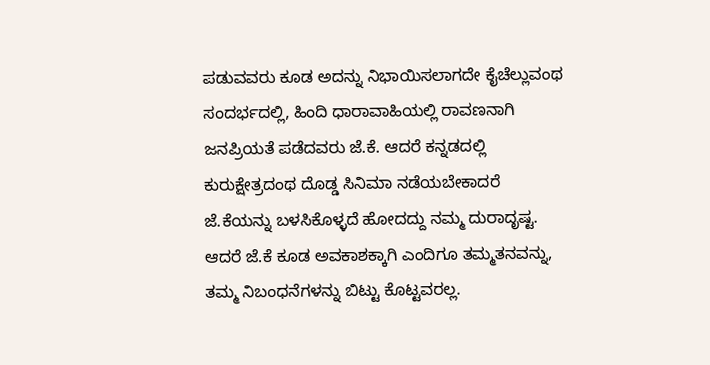ಪಡುವವರು ಕೂಡ ಅದನ್ನು ನಿಭಾಯಿಸಲಾಗದೇ ಕೈಚೆಲ್ಲುವಂಥ ಸಂದರ್ಭದಲ್ಲಿ, ಹಿಂದಿ ಧಾರಾವಾಹಿಯಲ್ಲಿ ರಾವಣನಾಗಿ ಜನಪ್ರಿಯತೆ ಪಡೆದವರು ಜೆ.ಕೆ. ಆದರೆ ಕನ್ನಡದಲ್ಲಿ ಕುರುಕ್ಷೇತ್ರದಂಥ ದೊಡ್ಡ ಸಿನಿಮಾ ನಡೆಯಬೇಕಾದರೆ ಜೆ.ಕೆಯನ್ನು ಬಳಸಿಕೊಳ್ಳದೆ ಹೋದದ್ದು ನಮ್ಮ ದುರಾದೃಷ್ಟ. ಆದರೆ ಜೆ.ಕೆ ಕೂಡ ಅವಕಾಶಕ್ಕಾಗಿ ಎಂದಿಗೂ ತಮ್ಮತನವನ್ನು, ತಮ್ಮ ನಿಬಂಧನೆಗಳನ್ನು ಬಿಟ್ಟು ಕೊಟ್ಟವರಲ್ಲ.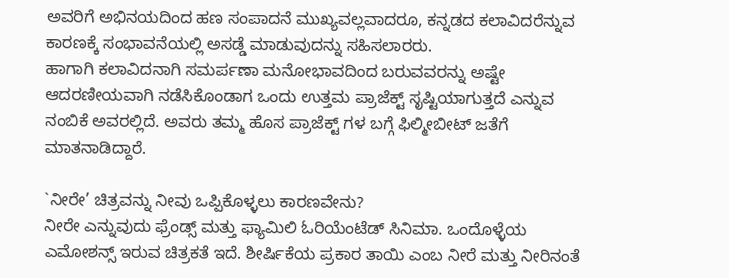ಅವರಿಗೆ ಅಭಿನಯದಿಂದ ಹಣ ಸಂಪಾದನೆ ಮುಖ್ಯವಲ್ಲವಾದರೂ, ಕನ್ನಡದ ಕಲಾವಿದರೆನ್ನುವ ಕಾರಣಕ್ಕೆ ಸಂಭಾವನೆಯಲ್ಲಿ ಅಸಡ್ಡೆ ಮಾಡುವುದನ್ನು ಸಹಿಸಲಾರರು.
ಹಾಗಾಗಿ ಕಲಾವಿದನಾಗಿ ಸಮರ್ಪಣಾ ಮನೋಭಾವದಿಂದ ಬರುವವರನ್ನು ಅಷ್ಟೇ ಆದರಣೀಯವಾಗಿ ನಡೆಸಿಕೊಂಡಾಗ ಒಂದು ಉತ್ತಮ ಪ್ರಾಜೆಕ್ಟ್ ಸೃಷ್ಟಿಯಾಗುತ್ತದೆ ಎನ್ನುವ ನಂಬಿಕೆ ಅವರಲ್ಲಿದೆ. ಅವರು ತಮ್ಮ ಹೊಸ ಪ್ರಾಜೆಕ್ಟ್ ಗಳ ಬಗ್ಗೆ ಫಿಲ್ಮೀಬೀಟ್ ಜತೆಗೆ ಮಾತನಾಡಿದ್ದಾರೆ.

`ನೀರೇ’ ಚಿತ್ರವನ್ನು ನೀವು ಒಪ್ಪಿಕೊಳ್ಳಲು ಕಾರಣವೇನು?
ನೀರೇ ಎನ್ನುವುದು ಫ್ರೆಂಡ್ಸ್ ಮತ್ತು ಫ್ಯಾಮಿಲಿ ಓರಿಯೆಂಟೆಡ್ ಸಿನಿಮಾ. ಒಂದೊಳ್ಳೆಯ ಎಮೋಶನ್ಸ್ ಇರುವ ಚಿತ್ರಕತೆ ಇದೆ. ಶೀರ್ಷಿಕೆಯ ಪ್ರಕಾರ ತಾಯಿ ಎಂಬ ನೀರೆ ಮತ್ತು ನೀರಿನಂತೆ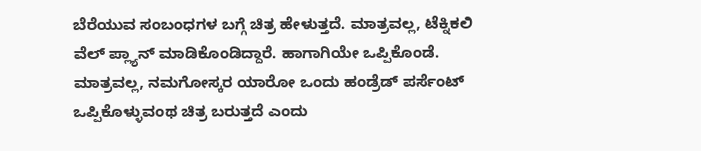ಬೆರೆಯುವ ಸಂಬಂಧಗಳ ಬಗ್ಗೆ ಚಿತ್ರ ಹೇಳುತ್ತದೆ. ಮಾತ್ರವಲ್ಲ, ಟೆಕ್ನಿಕಲಿ ವೆಲ್ ಪ್ಲ್ಯಾನ್ ಮಾಡಿಕೊಂಡಿದ್ದಾರೆ. ಹಾಗಾಗಿಯೇ ಒಪ್ಪಿಕೊಂಡೆ. ಮಾತ್ರವಲ್ಲ, ನಮಗೋಸ್ಕರ ಯಾರೋ ಒಂದು ಹಂಡ್ರೆಡ್ ಪರ್ಸೆಂಟ್ ಒಪ್ಪಿಕೊಳ್ಳುವಂಥ ಚಿತ್ರ ಬರುತ್ತದೆ ಎಂದು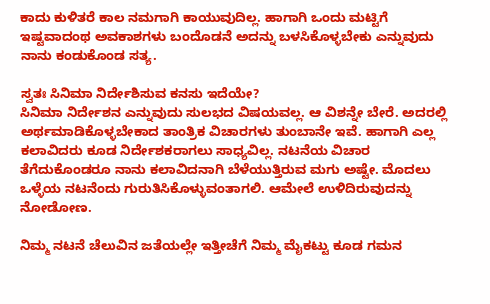ಕಾದು ಕುಳಿತರೆ ಕಾಲ ನಮಗಾಗಿ ಕಾಯುವುದಿಲ್ಲ. ಹಾಗಾಗಿ ಒಂದು ಮಟ್ಟಿಗೆ ಇಷ್ಟವಾದಂಥ ಅವಕಾಶಗಳು ಬಂದೊಡನೆ ಅದನ್ನು ಬಳಸಿಕೊಳ್ಳಬೇಕು ಎನ್ನುವುದು ನಾನು ಕಂಡುಕೊಂಡ ಸತ್ಯ.

ಸ್ವತಃ ಸಿನಿಮಾ ನಿರ್ದೇಶಿಸುವ ಕನಸು ಇದೆಯೇ?
ಸಿನಿಮಾ ನಿರ್ದೇಶನ ಎನ್ನುವುದು ಸುಲಭದ ವಿಷಯವಲ್ಲ. ಆ ವಿಶನ್ನೇ ಬೇರೆ. ಅದರಲ್ಲಿ ಅರ್ಥಮಾಡಿಕೊಳ್ಳಬೇಕಾದ ತಾಂತ್ರಿಕ ವಿಚಾರಗಳು ತುಂಬಾನೇ ಇವೆ. ಹಾಗಾಗಿ ಎಲ್ಲ ಕಲಾವಿದರು ಕೂಡ ನಿರ್ದೇಶಕರಾಗಲು ಸಾಧ್ಯವಿಲ್ಲ. ನಟನೆಯ ವಿಚಾರ ತೆಗೆದುಕೊಂಡರೂ ನಾನು ಕಲಾವಿದನಾಗಿ ಬೆಳೆಯುತ್ತಿರುವ ಮಗು ಅಷ್ಟೇ. ಮೊದಲು ಒಳ್ಳೆಯ ನಟನೆಂದು ಗುರುತಿಸಿಕೊಳ್ಳುವಂತಾಗಲಿ. ಆಮೇಲೆ ಉಳಿದಿರುವುದನ್ನು ನೋಡೋಣ.

ನಿಮ್ಮ ನಟನೆ ಚೆಲುವಿನ ಜತೆಯಲ್ಲೇ ಇತ್ತೀಚೆಗೆ ನಿಮ್ಮ ಮೈಕಟ್ಟು ಕೂಡ ಗಮನ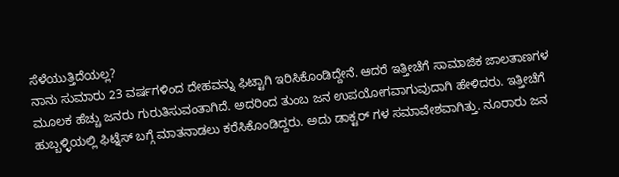ಸೆಳೆಯುತ್ತಿದೆಯಲ್ಲ?
ನಾನು ಸುಮಾರು 23 ವರ್ಷಗಳಿಂದ ದೇಹವನ್ನು ಫಿಟ್ಟಾಗಿ ಇರಿಸಿಕೊಂಡಿದ್ದೇನೆ. ಆದರೆ ಇತ್ತೀಚೆಗೆ ಸಾಮಾಜಿಕ ಜಾಲತಾಣಗಳ ಮೂಲಕ ಹೆಚ್ಚು ಜನರು ಗುರುತಿಸುವಂತಾಗಿದೆ. ಅದರಿಂದ ತುಂಬ ಜನ ಉಪಯೋಗವಾಗುವುದಾಗಿ ಹೇಳಿದರು. ಇತ್ತೀಚೆಗೆ ಹುಬ್ಬಳ್ಳಿಯಲ್ಲಿ ಫಿಟ್ನೆಸ್ ಬಗ್ಗೆ ಮಾತನಾಡಲು ಕರೆಸಿಕೊಂಡಿದ್ದರು. ಅದು ಡಾಕ್ಟರ್ ಗಳ ಸಮಾವೇಶವಾಗಿತ್ತು. ನೂರಾರು ಜನ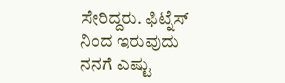ಸೇರಿದ್ದರು. ಫಿಟ್ನೆಸ್ ನಿಂದ ಇರುವುದು ನನಗೆ ಎಷ್ಟು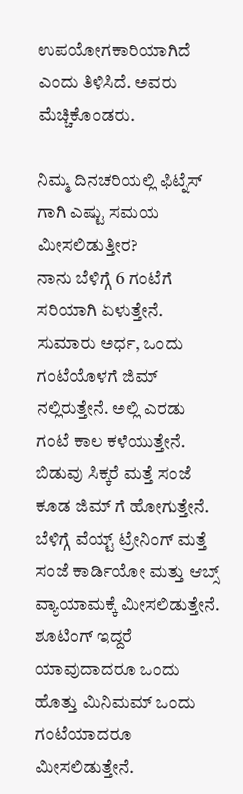ಉಪಯೋಗಕಾರಿಯಾಗಿದೆ ಎಂದು ತಿಳಿಸಿದೆ. ಅವರು ಮೆಚ್ಚಿಕೊಂಡರು.

ನಿಮ್ಮ ದಿನಚರಿಯಲ್ಲಿ ಫಿಟ್ನೆಸ್ ಗಾಗಿ ಎಷ್ಟು ಸಮಯ ಮೀಸಲಿಡುತ್ತೀರ?
ನಾನು ಬೆಳಿಗ್ಗೆ 6 ಗಂಟೆಗೆ ಸರಿಯಾಗಿ ಏಳುತ್ತೇನೆ. ಸುಮಾರು ಅರ್ಧ, ಒಂದು ಗಂಟೆಯೊಳಗೆ ಜಿಮ್ ನಲ್ಲಿರುತ್ತೇನೆ. ಅಲ್ಲಿ ಎರಡು ಗಂಟೆ ಕಾಲ ಕಳೆಯುತ್ತೇನೆ. ಬಿಡುವು ಸಿಕ್ಕರೆ ಮತ್ತೆ ಸಂಜೆ ಕೂಡ ಜಿಮ್ ಗೆ ಹೋಗುತ್ತೇನೆ. ಬೆಳಿಗ್ಗೆ ವೆಯ್ಟ್ ಟ್ರೇನಿಂಗ್ ಮತ್ತೆ ಸಂಜೆ ಕಾರ್ಡಿಯೋ ಮತ್ತು ಆಬ್ಸ್ ವ್ಯಾಯಾಮಕ್ಕೆ ಮೀಸಲಿಡುತ್ತೇನೆ. ಶೂಟಿಂಗ್ ಇದ್ದರೆ ಯಾವುದಾದರೂ ಒಂದು ಹೊತ್ತು ಮಿನಿಮಮ್ ಒಂದು ಗಂಟೆಯಾದರೂ ಮೀಸಲಿಡುತ್ತೇನೆ.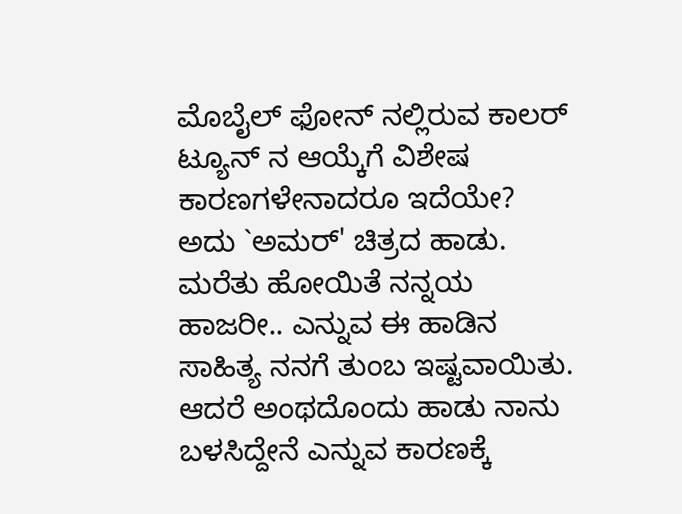ಮೊಬೈಲ್ ಫೋನ್ ನಲ್ಲಿರುವ ಕಾಲರ್ ಟ್ಯೂನ್ ನ ಆಯ್ಕೆಗೆ ವಿಶೇಷ ಕಾರಣಗಳೇನಾದರೂ ಇದೆಯೇ?
ಅದು `ಅಮರ್' ಚಿತ್ರದ ಹಾಡು. ಮರೆತು ಹೋಯಿತೆ ನನ್ನಯ ಹಾಜರೀ.. ಎನ್ನುವ ಈ ಹಾಡಿನ ಸಾಹಿತ್ಯ ನನಗೆ ತುಂಬ ಇಷ್ಟವಾಯಿತು. ಆದರೆ ಅಂಥದೊಂದು ಹಾಡು ನಾನು ಬಳಸಿದ್ದೇನೆ ಎನ್ನುವ ಕಾರಣಕ್ಕೆ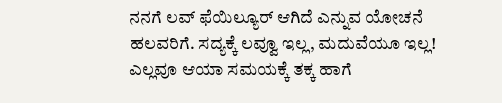ನನಗೆ ಲವ್ ಫೆಯಿಲ್ಯೂರ್ ಆಗಿದೆ ಎನ್ನುವ ಯೋಚನೆ ಹಲವರಿಗೆ. ಸದ್ಯಕ್ಕೆ ಲವ್ವೂ ಇಲ್ಲ, ಮದುವೆಯೂ ಇಲ್ಲ! ಎಲ್ಲವೂ ಆಯಾ ಸಮಯಕ್ಕೆ ತಕ್ಕ ಹಾಗೆ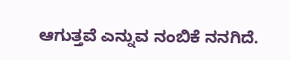ಆಗುತ್ತವೆ ಎನ್ನುವ ನಂಬಿಕೆ ನನಗಿದೆ.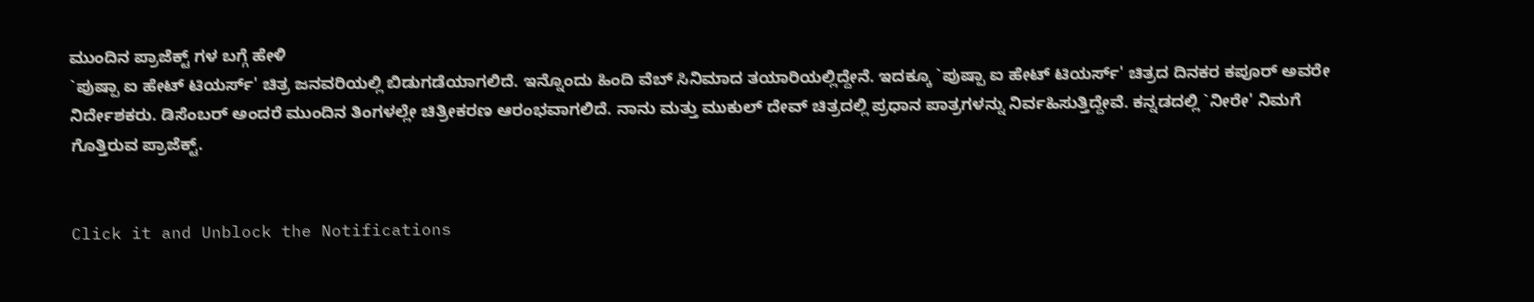ಮುಂದಿನ ಪ್ರಾಜೆಕ್ಟ್ ಗಳ ಬಗ್ಗೆ ಹೇಳಿ
`ಪುಷ್ಪಾ ಐ ಹೇಟ್ ಟಿಯರ್ಸ್' ಚಿತ್ರ ಜನವರಿಯಲ್ಲಿ ಬಿಡುಗಡೆಯಾಗಲಿದೆ. ಇನ್ನೊಂದು ಹಿಂದಿ ವೆಬ್ ಸಿನಿಮಾದ ತಯಾರಿಯಲ್ಲಿದ್ದೇನೆ. ಇದಕ್ಕೂ `ಪುಷ್ಪಾ ಐ ಹೇಟ್ ಟಿಯರ್ಸ್' ಚಿತ್ರದ ದಿನಕರ ಕಪೂರ್ ಅವರೇ ನಿರ್ದೇಶಕರು. ಡಿಸೆಂಬರ್ ಅಂದರೆ ಮುಂದಿನ ತಿಂಗಳಲ್ಲೇ ಚಿತ್ರೀಕರಣ ಆರಂಭವಾಗಲಿದೆ. ನಾನು ಮತ್ತು ಮುಕುಲ್ ದೇವ್ ಚಿತ್ರದಲ್ಲಿ ಪ್ರಧಾನ ಪಾತ್ರಗಳನ್ನು ನಿರ್ವಹಿಸುತ್ತಿದ್ದೇವೆ. ಕನ್ನಡದಲ್ಲಿ `ನೀರೇ' ನಿಮಗೆ ಗೊತ್ತಿರುವ ಪ್ರಾಜೆಕ್ಟ್.


Click it and Unblock the Notifications